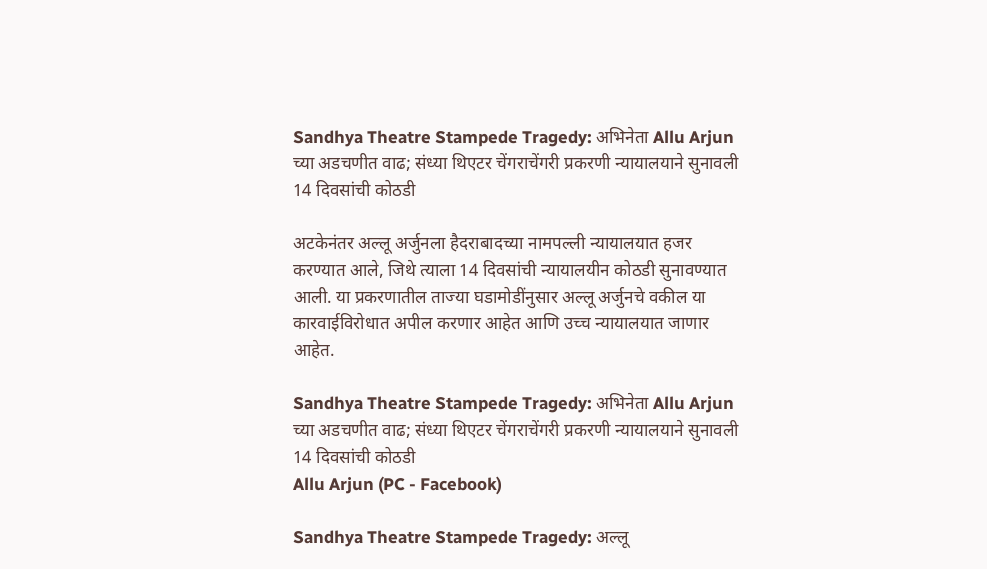Sandhya Theatre Stampede Tragedy: अभिनेता Allu Arjun च्या अडचणीत वाढ; संध्या थिएटर चेंगराचेंगरी प्रकरणी न्यायालयाने सुनावली 14 दिवसांची कोठडी

अटकेनंतर अल्लू अर्जुनला हैदराबादच्या नामपल्ली न्यायालयात हजर करण्यात आले, जिथे त्याला 14 दिवसांची न्यायालयीन कोठडी सुनावण्यात आली. या प्रकरणातील ताज्या घडामोडींनुसार अल्लू अर्जुनचे वकील या कारवाईविरोधात अपील करणार आहेत आणि उच्च न्यायालयात जाणार आहेत.

Sandhya Theatre Stampede Tragedy: अभिनेता Allu Arjun च्या अडचणीत वाढ; संध्या थिएटर चेंगराचेंगरी प्रकरणी न्यायालयाने सुनावली 14 दिवसांची कोठडी
Allu Arjun (PC - Facebook)

Sandhya Theatre Stampede Tragedy: अल्लू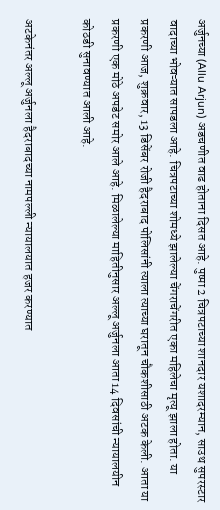अर्जुनच्या (Allu Arjun) अडचणीत वाढ होताना दिसत आहे. पुष्पा 2 चित्रपटाच्या शानदार यशादरम्यान, साउथ सुपरस्टार वादाच्या भोवऱ्यात सापडला आहे. चित्रपटाच्या शोमध्ये झालेल्या चेंगराचेंगरीत एका महिलेचा मृत्यू झाला होता. या प्रकरणी आज, शुक्रवार, 13 डिसेंबर रोजी हैदराबाद पोलिसांनी त्याला त्याच्या घरातून चौकशीसाठी अटक केली. आता या प्रकरणी एक मोठे अपडेट समोर आले आहे. मिळालेल्या माहितीनुसार अल्लू अर्जुनला आता 14 दिवसांची न्यायालयीन कोठडी सुनावण्यात आली आहे.

अटकेनंतर अल्लू अर्जुनला हैदराबादच्या नामपल्ली न्यायालयात हजर करण्यात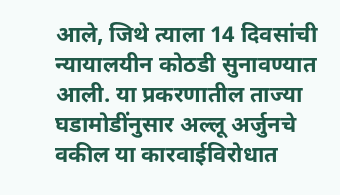आले, जिथे त्याला 14 दिवसांची न्यायालयीन कोठडी सुनावण्यात आली. या प्रकरणातील ताज्या घडामोडींनुसार अल्लू अर्जुनचे वकील या कारवाईविरोधात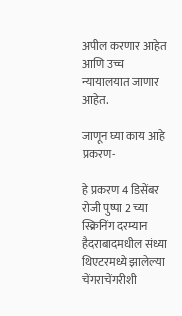अपील करणार आहेत आणि उच्च न्यायालयात जाणार आहेत.

जाणून घ्या काय आहे प्रकरण-

हे प्रकरण 4 डिसेंबर रोजी पुष्पा 2 च्या स्क्रिनिंग दरम्यान हैदराबादमधील संध्या थिएटरमध्ये झालेल्या चेंगराचेंगरीशी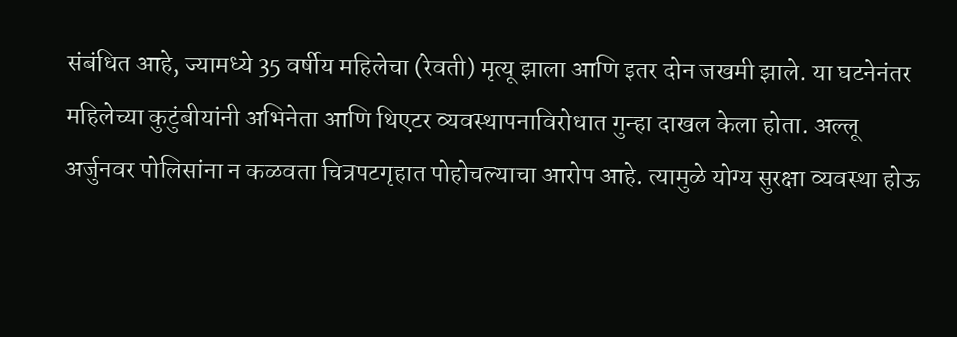संबंधित आहे, ज्यामध्ये 35 वर्षीय महिलेचा (रेवती) मृत्यू झाला आणि इतर दोन जखमी झाले. या घटनेनंतर महिलेच्या कुटुंबीयांनी अभिनेता आणि थिएटर व्यवस्थापनाविरोधात गुन्हा दाखल केला होता. अल्लू अर्जुनवर पोलिसांना न कळवता चित्रपटगृहात पोहोचल्याचा आरोप आहे. त्यामुळे योग्य सुरक्षा व्यवस्था होऊ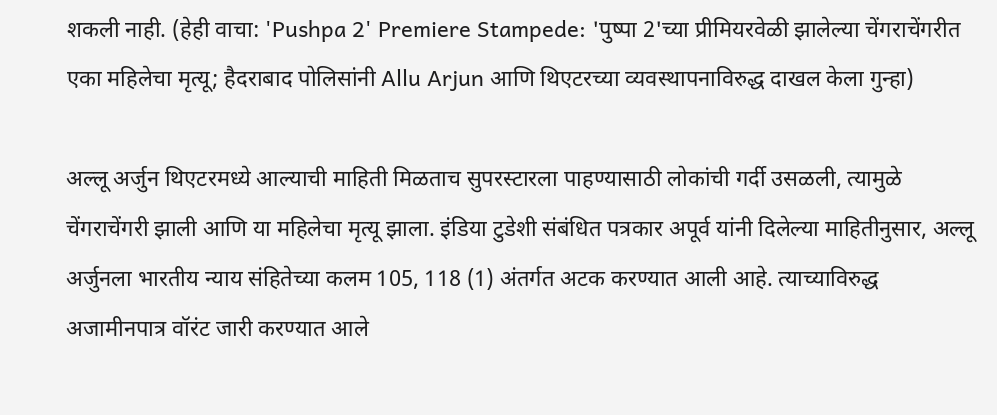शकली नाही. (हेही वाचा: 'Pushpa 2' Premiere Stampede: 'पुष्पा 2'च्या प्रीमियरवेळी झालेल्या चेंगराचेंगरीत एका महिलेचा मृत्यू; हैदराबाद पोलिसांनी Allu Arjun आणि थिएटरच्या व्यवस्थापनाविरुद्ध दाखल केला गुन्हा)

अल्लू अर्जुन थिएटरमध्ये आल्याची माहिती मिळताच सुपरस्टारला पाहण्यासाठी लोकांची गर्दी उसळली, त्यामुळे चेंगराचेंगरी झाली आणि या महिलेचा मृत्यू झाला. इंडिया टुडेशी संबंधित पत्रकार अपूर्व यांनी दिलेल्या माहितीनुसार, अल्लू अर्जुनला भारतीय न्याय संहितेच्या कलम 105, 118 (1) अंतर्गत अटक करण्यात आली आहे. त्याच्याविरुद्ध अजामीनपात्र वॉरंट जारी करण्यात आले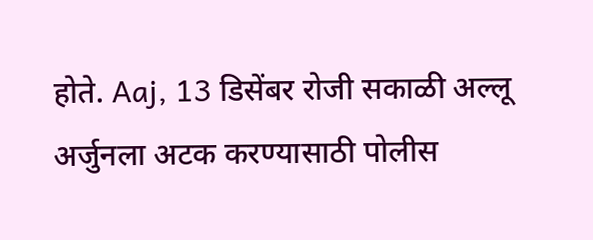होते. Aaj, 13 डिसेंबर रोजी सकाळी अल्लू अर्जुनला अटक करण्यासाठी पोलीस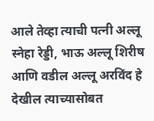आले तेव्हा त्याची पत्नी अल्लू स्नेहा रेड्डी, भाऊ अल्लू शिरीष आणि वडील अल्लू अरविंद हे देखील त्याच्यासोबत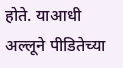होते. याआधी अल्लूने पीडितेच्या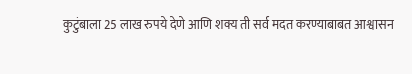कुटुंबाला 25 लाख रुपये देणे आणि शक्य ती सर्व मदत करण्याबाबत आश्वासन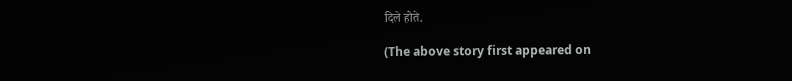दिले होते.

(The above story first appeared on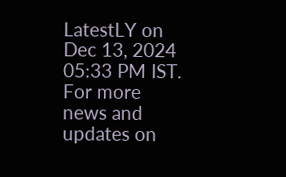LatestLY on Dec 13, 2024 05:33 PM IST. For more news and updates on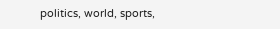politics, world, sports,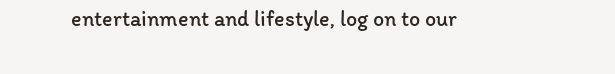entertainment and lifestyle, log on to our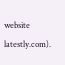website latestly.com).